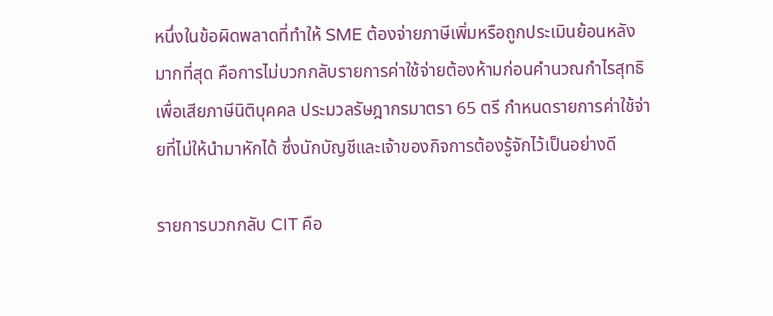หนึ่งในข้อผิดพลาดที่ทำให้ SME ต้องจ่ายภาษีเพิ่มหรือถูกประเมินย้อนหลังมากที่สุด คือการไม่บวกกลับรายการค่าใช้จ่ายต้องห้ามก่อนคำนวณกำไรสุทธิเพื่อเสียภาษีนิติบุคคล ประมวลรัษฎากรมาตรา 65 ตรี กำหนดรายการค่าใช้จ่ายที่ไม่ให้นำมาหักได้ ซึ่งนักบัญชีและเจ้าของกิจการต้องรู้จักไว้เป็นอย่างดี

รายการบวกกลับ CIT คือ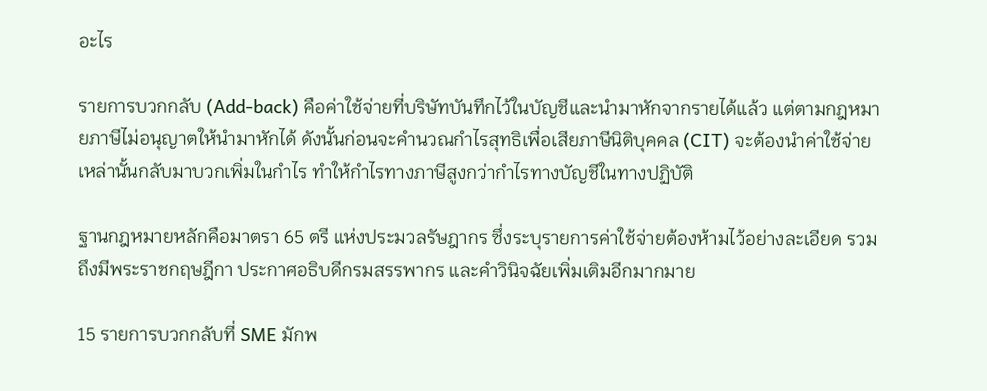อะไร

รายการบวกกลับ (Add-back) คือค่าใช้จ่ายที่บริษัทบันทึกไว้ในบัญชีและนำมาหักจากรายได้แล้ว แต่ตามกฎหมายภาษีไม่อนุญาตให้นำมาหักได้ ดังนั้นก่อนจะคำนวณกำไรสุทธิเพื่อเสียภาษีนิติบุคคล (CIT) จะต้องนำค่าใช้จ่ายเหล่านั้นกลับมาบวกเพิ่มในกำไร ทำให้กำไรทางภาษีสูงกว่ากำไรทางบัญชีในทางปฏิบัติ

ฐานกฎหมายหลักคือมาตรา 65 ตรี แห่งประมวลรัษฎากร ซึ่งระบุรายการค่าใช้จ่ายต้องห้ามไว้อย่างละเอียด รวมถึงมีพระราชกฤษฎีกา ประกาศอธิบดีกรมสรรพากร และคำวินิจฉัยเพิ่มเติมอีกมากมาย

15 รายการบวกกลับที่ SME มักพ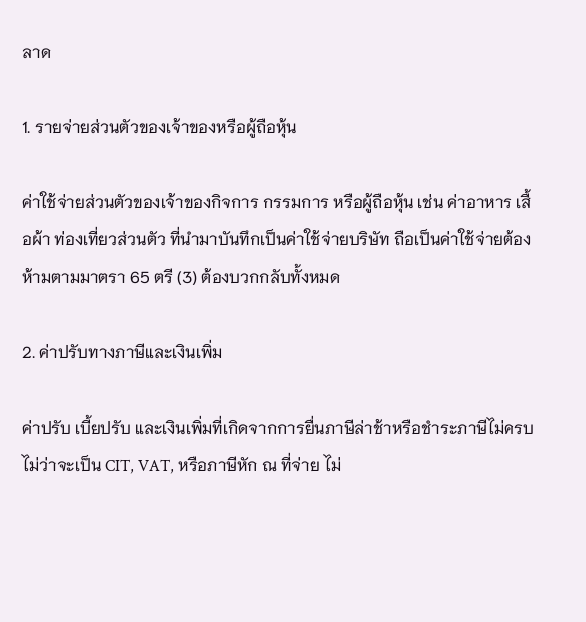ลาด

1. รายจ่ายส่วนตัวของเจ้าของหรือผู้ถือหุ้น

ค่าใช้จ่ายส่วนตัวของเจ้าของกิจการ กรรมการ หรือผู้ถือหุ้น เช่น ค่าอาหาร เสื้อผ้า ท่องเที่ยวส่วนตัว ที่นำมาบันทึกเป็นค่าใช้จ่ายบริษัท ถือเป็นค่าใช้จ่ายต้องห้ามตามมาตรา 65 ตรี (3) ต้องบวกกลับทั้งหมด

2. ค่าปรับทางภาษีและเงินเพิ่ม

ค่าปรับ เบี้ยปรับ และเงินเพิ่มที่เกิดจากการยื่นภาษีล่าช้าหรือชำระภาษีไม่ครบ ไม่ว่าจะเป็น CIT, VAT, หรือภาษีหัก ณ ที่จ่าย ไม่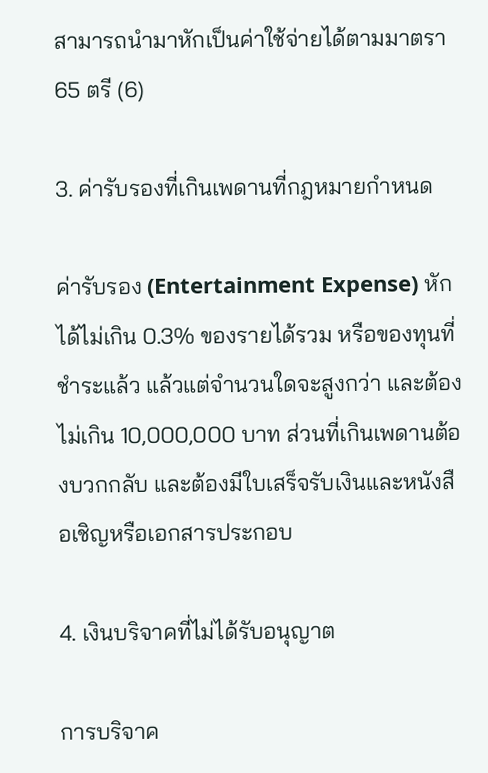สามารถนำมาหักเป็นค่าใช้จ่ายได้ตามมาตรา 65 ตรี (6)

3. ค่ารับรองที่เกินเพดานที่กฎหมายกำหนด

ค่ารับรอง (Entertainment Expense) หักได้ไม่เกิน 0.3% ของรายได้รวม หรือของทุนที่ชำระแล้ว แล้วแต่จำนวนใดจะสูงกว่า และต้องไม่เกิน 10,000,000 บาท ส่วนที่เกินเพดานต้องบวกกลับ และต้องมีใบเสร็จรับเงินและหนังสือเชิญหรือเอกสารประกอบ

4. เงินบริจาคที่ไม่ได้รับอนุญาต

การบริจาค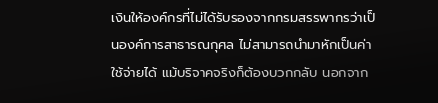เงินให้องค์กรที่ไม่ได้รับรองจากกรมสรรพากรว่าเป็นองค์การสาธารณกุศล ไม่สามารถนำมาหักเป็นค่าใช้จ่ายได้ แม้บริจาคจริงก็ต้องบวกกลับ นอกจาก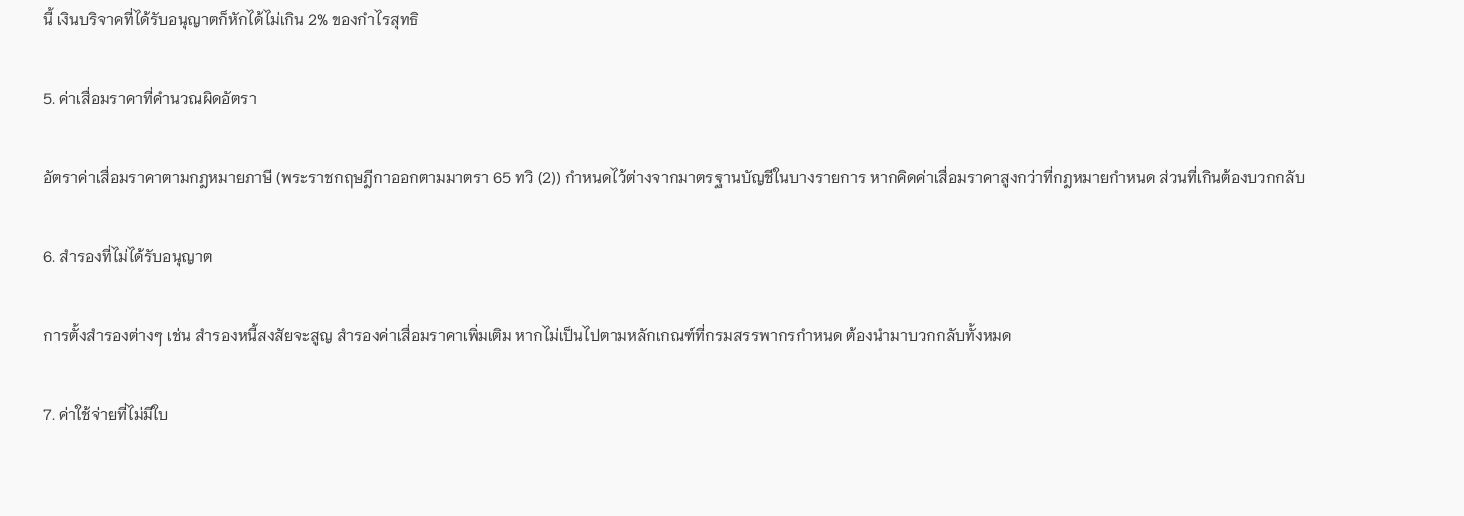นี้ เงินบริจาคที่ได้รับอนุญาตก็หักได้ไม่เกิน 2% ของกำไรสุทธิ

5. ค่าเสื่อมราคาที่คำนวณผิดอัตรา

อัตราค่าเสื่อมราคาตามกฎหมายภาษี (พระราชกฤษฎีกาออกตามมาตรา 65 ทวิ (2)) กำหนดไว้ต่างจากมาตรฐานบัญชีในบางรายการ หากคิดค่าเสื่อมราคาสูงกว่าที่กฎหมายกำหนด ส่วนที่เกินต้องบวกกลับ

6. สำรองที่ไม่ได้รับอนุญาต

การตั้งสำรองต่างๆ เช่น สำรองหนี้สงสัยจะสูญ สำรองค่าเสื่อมราคาเพิ่มเติม หากไม่เป็นไปตามหลักเกณฑ์ที่กรมสรรพากรกำหนด ต้องนำมาบวกกลับทั้งหมด

7. ค่าใช้จ่ายที่ไม่มีใบ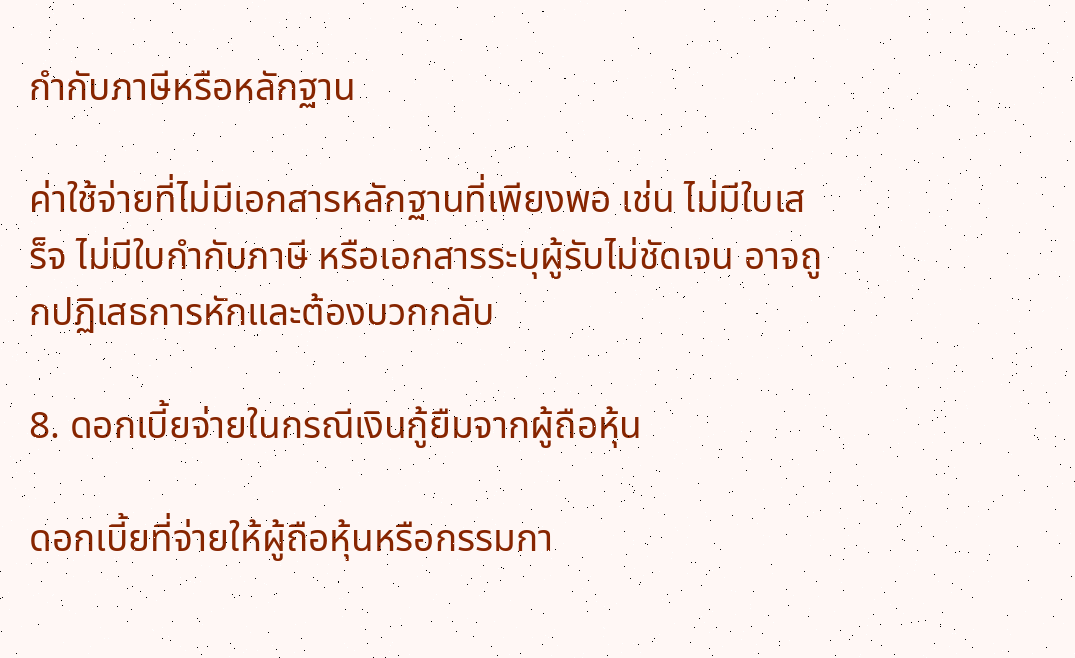กำกับภาษีหรือหลักฐาน

ค่าใช้จ่ายที่ไม่มีเอกสารหลักฐานที่เพียงพอ เช่น ไม่มีใบเสร็จ ไม่มีใบกำกับภาษี หรือเอกสารระบุผู้รับไม่ชัดเจน อาจถูกปฏิเสธการหักและต้องบวกกลับ

8. ดอกเบี้ยจ่ายในกรณีเงินกู้ยืมจากผู้ถือหุ้น

ดอกเบี้ยที่จ่ายให้ผู้ถือหุ้นหรือกรรมกา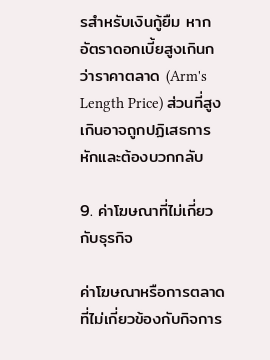รสำหรับเงินกู้ยืม หากอัตราดอกเบี้ยสูงเกินกว่าราคาตลาด (Arm's Length Price) ส่วนที่สูงเกินอาจถูกปฏิเสธการหักและต้องบวกกลับ

9. ค่าโฆษณาที่ไม่เกี่ยวกับธุรกิจ

ค่าโฆษณาหรือการตลาดที่ไม่เกี่ยวข้องกับกิจการ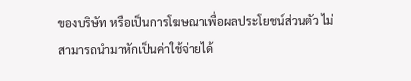ของบริษัท หรือเป็นการโฆษณาเพื่อผลประโยชน์ส่วนตัว ไม่สามารถนำมาหักเป็นค่าใช้จ่ายได้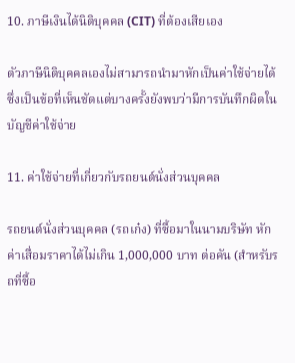10. ภาษีเงินได้นิติบุคคล (CIT) ที่ต้องเสียเอง

ตัวภาษีนิติบุคคลเองไม่สามารถนำมาหักเป็นค่าใช้จ่ายได้ ซึ่งเป็นข้อที่เห็นชัดแต่บางครั้งยังพบว่ามีการบันทึกผิดในบัญชีค่าใช้จ่าย

11. ค่าใช้จ่ายที่เกี่ยวกับรถยนต์นั่งส่วนบุคคล

รถยนต์นั่งส่วนบุคคล (รถเก๋ง) ที่ซื้อมาในนามบริษัท หักค่าเสื่อมราคาได้ไม่เกิน 1,000,000 บาท ต่อคัน (สำหรับรถที่ซื้อ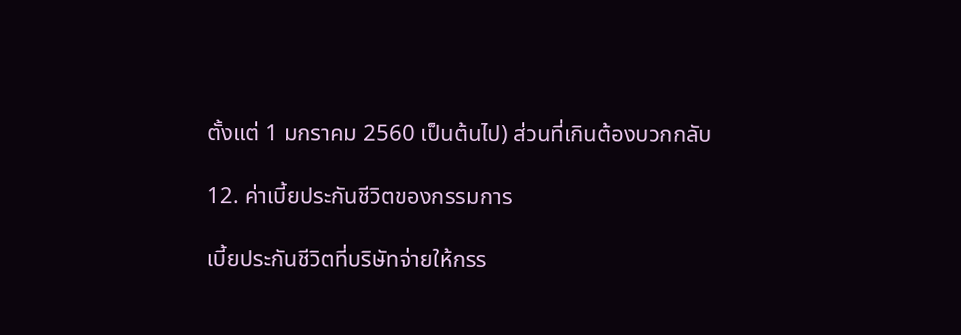ตั้งแต่ 1 มกราคม 2560 เป็นต้นไป) ส่วนที่เกินต้องบวกกลับ

12. ค่าเบี้ยประกันชีวิตของกรรมการ

เบี้ยประกันชีวิตที่บริษัทจ่ายให้กรร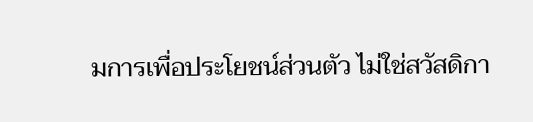มการเพื่อประโยชน์ส่วนตัว ไม่ใช่สวัสดิกา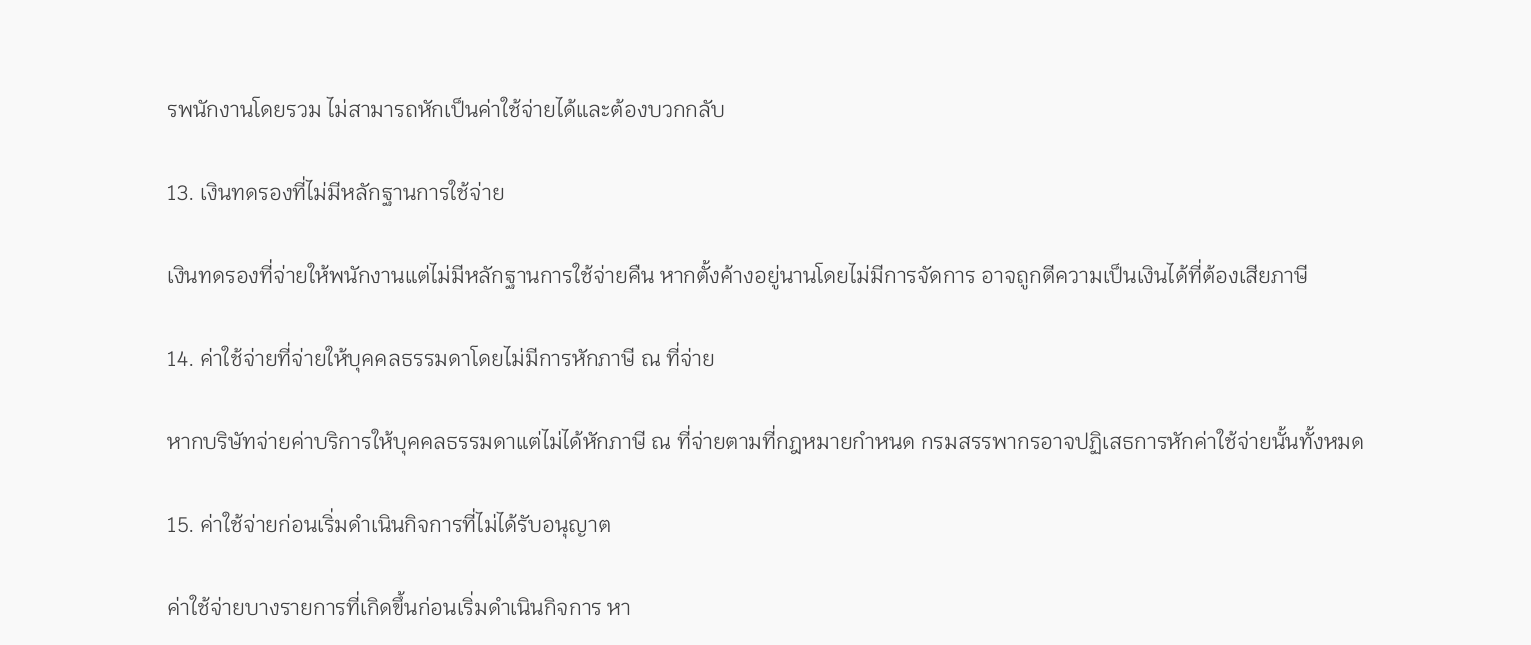รพนักงานโดยรวม ไม่สามารถหักเป็นค่าใช้จ่ายได้และต้องบวกกลับ

13. เงินทดรองที่ไม่มีหลักฐานการใช้จ่าย

เงินทดรองที่จ่ายให้พนักงานแต่ไม่มีหลักฐานการใช้จ่ายคืน หากตั้งค้างอยู่นานโดยไม่มีการจัดการ อาจถูกตีความเป็นเงินได้ที่ต้องเสียภาษี

14. ค่าใช้จ่ายที่จ่ายให้บุคคลธรรมดาโดยไม่มีการหักภาษี ณ ที่จ่าย

หากบริษัทจ่ายค่าบริการให้บุคคลธรรมดาแต่ไม่ได้หักภาษี ณ ที่จ่ายตามที่กฎหมายกำหนด กรมสรรพากรอาจปฏิเสธการหักค่าใช้จ่ายนั้นทั้งหมด

15. ค่าใช้จ่ายก่อนเริ่มดำเนินกิจการที่ไม่ได้รับอนุญาต

ค่าใช้จ่ายบางรายการที่เกิดขึ้นก่อนเริ่มดำเนินกิจการ หา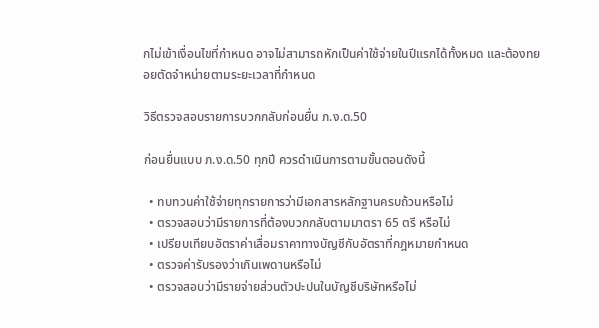กไม่เข้าเงื่อนไขที่กำหนด อาจไม่สามารถหักเป็นค่าใช้จ่ายในปีแรกได้ทั้งหมด และต้องทยอยตัดจำหน่ายตามระยะเวลาที่กำหนด

วิธีตรวจสอบรายการบวกกลับก่อนยื่น ภ.ง.ด.50

ก่อนยื่นแบบ ภ.ง.ด.50 ทุกปี ควรดำเนินการตามขั้นตอนดังนี้

  • ทบทวนค่าใช้จ่ายทุกรายการว่ามีเอกสารหลักฐานครบถ้วนหรือไม่
  • ตรวจสอบว่ามีรายการที่ต้องบวกกลับตามมาตรา 65 ตรี หรือไม่
  • เปรียบเทียบอัตราค่าเสื่อมราคาทางบัญชีกับอัตราที่กฎหมายกำหนด
  • ตรวจค่ารับรองว่าเกินเพดานหรือไม่
  • ตรวจสอบว่ามีรายจ่ายส่วนตัวปะปนในบัญชีบริษัทหรือไม่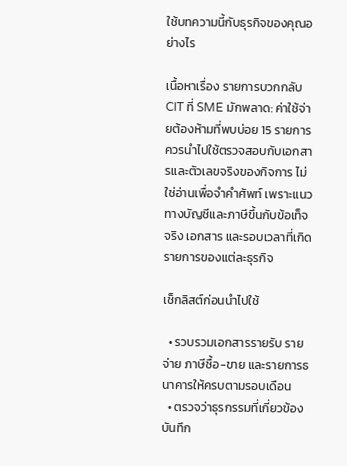ใช้บทความนี้กับธุรกิจของคุณอย่างไร

เนื้อหาเรื่อง รายการบวกกลับ CIT ที่ SME มักพลาด: ค่าใช้จ่ายต้องห้ามที่พบบ่อย 15 รายการ ควรนำไปใช้ตรวจสอบกับเอกสารและตัวเลขจริงของกิจการ ไม่ใช่อ่านเพื่อจำคำศัพท์ เพราะแนวทางบัญชีและภาษีขึ้นกับข้อเท็จจริง เอกสาร และรอบเวลาที่เกิดรายการของแต่ละธุรกิจ

เช็กลิสต์ก่อนนำไปใช้

  • รวบรวมเอกสารรายรับ รายจ่าย ภาษีซื้อ-ขาย และรายการธนาคารให้ครบตามรอบเดือน
  • ตรวจว่าธุรกรรมที่เกี่ยวข้องบันทึก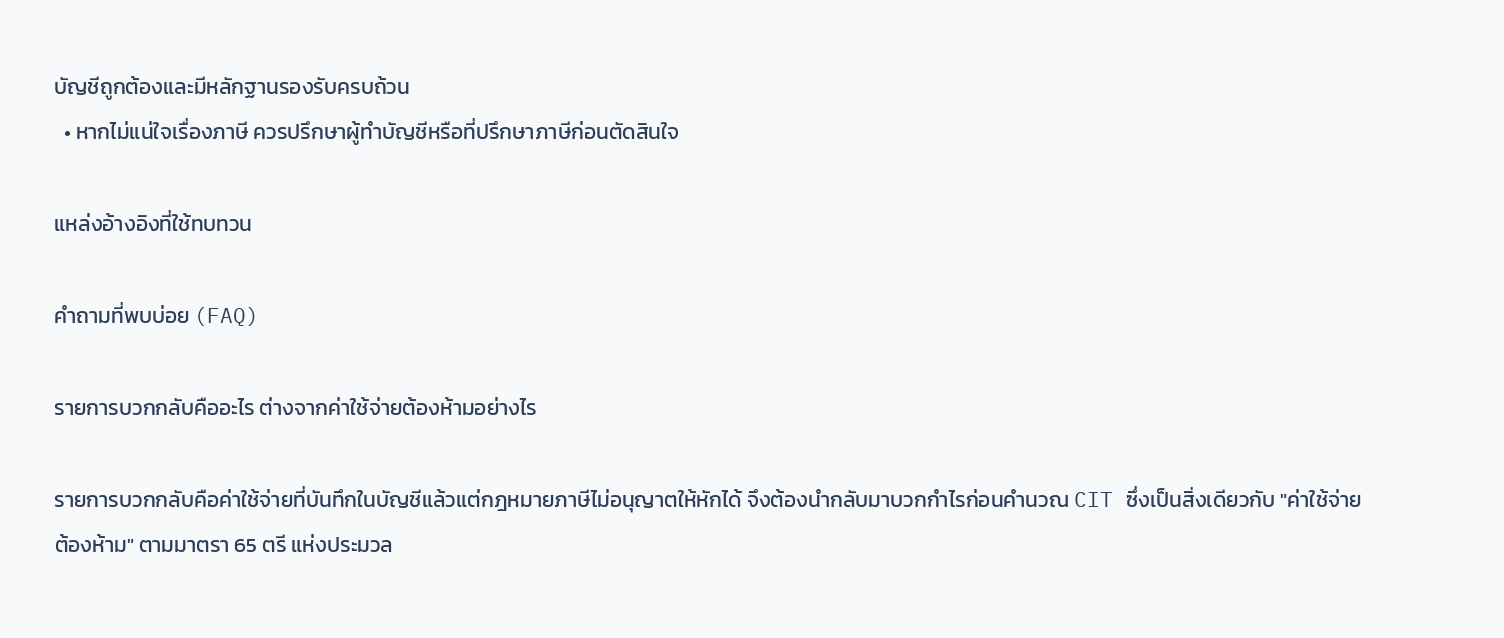บัญชีถูกต้องและมีหลักฐานรองรับครบถ้วน
  • หากไม่แน่ใจเรื่องภาษี ควรปรึกษาผู้ทำบัญชีหรือที่ปรึกษาภาษีก่อนตัดสินใจ

แหล่งอ้างอิงที่ใช้ทบทวน

คำถามที่พบบ่อย (FAQ)

รายการบวกกลับคืออะไร ต่างจากค่าใช้จ่ายต้องห้ามอย่างไร

รายการบวกกลับคือค่าใช้จ่ายที่บันทึกในบัญชีแล้วแต่กฎหมายภาษีไม่อนุญาตให้หักได้ จึงต้องนำกลับมาบวกกำไรก่อนคำนวณ CIT ซึ่งเป็นสิ่งเดียวกับ "ค่าใช้จ่ายต้องห้าม" ตามมาตรา 65 ตรี แห่งประมวล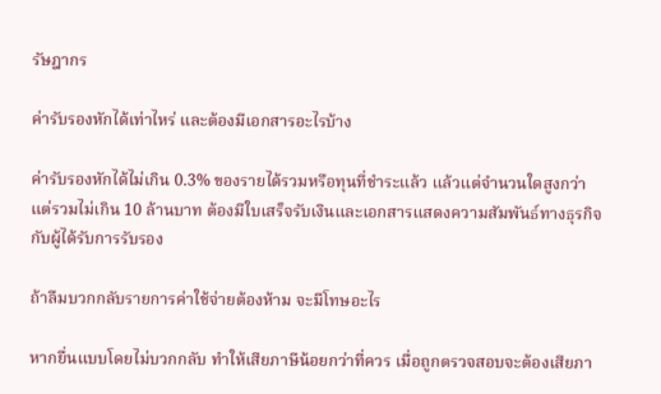รัษฎากร

ค่ารับรองหักได้เท่าไหร่ และต้องมีเอกสารอะไรบ้าง

ค่ารับรองหักได้ไม่เกิน 0.3% ของรายได้รวมหรือทุนที่ชำระแล้ว แล้วแต่จำนวนใดสูงกว่า แต่รวมไม่เกิน 10 ล้านบาท ต้องมีใบเสร็จรับเงินและเอกสารแสดงความสัมพันธ์ทางธุรกิจกับผู้ได้รับการรับรอง

ถ้าลืมบวกกลับรายการค่าใช้จ่ายต้องห้าม จะมีโทษอะไร

หากยื่นแบบโดยไม่บวกกลับ ทำให้เสียภาษีน้อยกว่าที่ควร เมื่อถูกตรวจสอบจะต้องเสียภา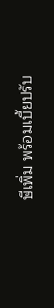ษีเพิ่ม พร้อมเบี้ยปรับ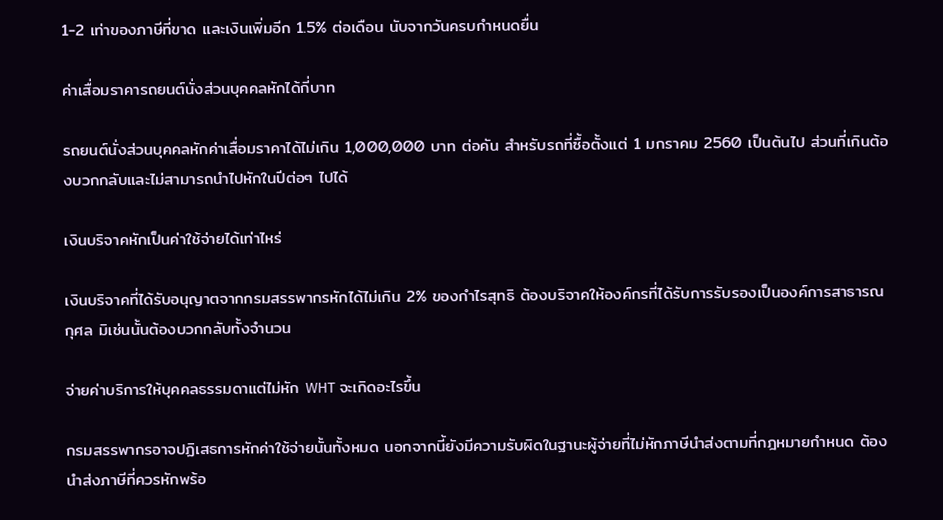1-2 เท่าของภาษีที่ขาด และเงินเพิ่มอีก 1.5% ต่อเดือน นับจากวันครบกำหนดยื่น

ค่าเสื่อมราคารถยนต์นั่งส่วนบุคคลหักได้กี่บาท

รถยนต์นั่งส่วนบุคคลหักค่าเสื่อมราคาได้ไม่เกิน 1,000,000 บาท ต่อคัน สำหรับรถที่ซื้อตั้งแต่ 1 มกราคม 2560 เป็นต้นไป ส่วนที่เกินต้องบวกกลับและไม่สามารถนำไปหักในปีต่อๆ ไปได้

เงินบริจาคหักเป็นค่าใช้จ่ายได้เท่าไหร่

เงินบริจาคที่ได้รับอนุญาตจากกรมสรรพากรหักได้ไม่เกิน 2% ของกำไรสุทธิ ต้องบริจาคให้องค์กรที่ได้รับการรับรองเป็นองค์การสาธารณกุศล มิเช่นนั้นต้องบวกกลับทั้งจำนวน

จ่ายค่าบริการให้บุคคลธรรมดาแต่ไม่หัก WHT จะเกิดอะไรขึ้น

กรมสรรพากรอาจปฏิเสธการหักค่าใช้จ่ายนั้นทั้งหมด นอกจากนี้ยังมีความรับผิดในฐานะผู้จ่ายที่ไม่หักภาษีนำส่งตามที่กฎหมายกำหนด ต้องนำส่งภาษีที่ควรหักพร้อ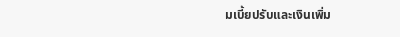มเบี้ยปรับและเงินเพิ่ม